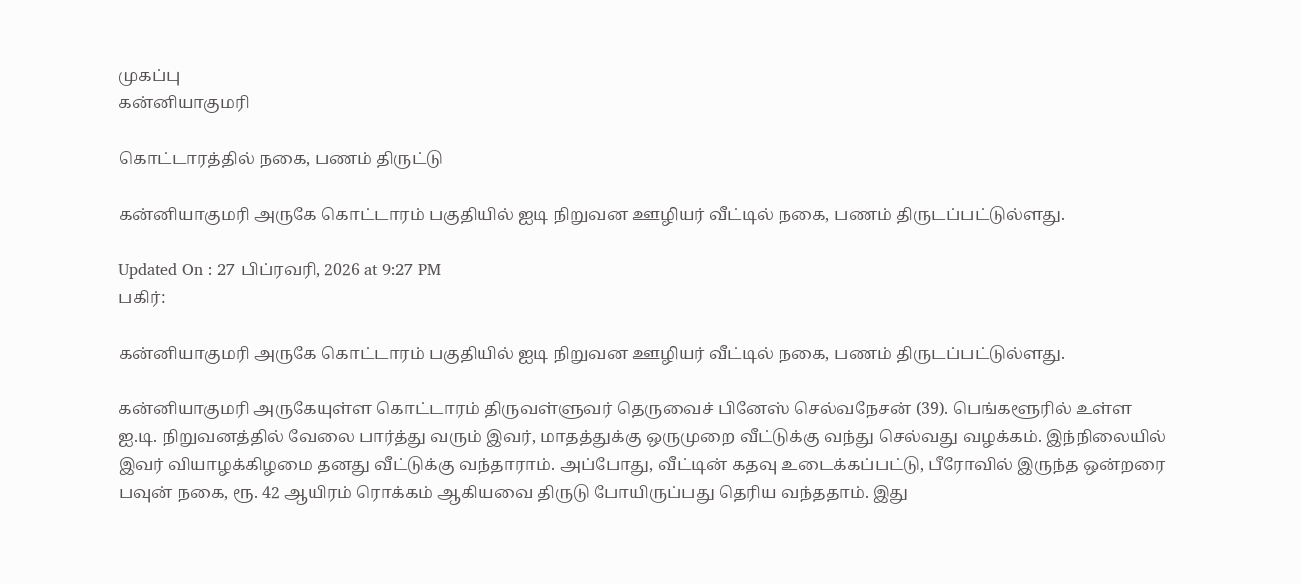முகப்பு
கன்னியாகுமரி

கொட்டாரத்தில் நகை, பணம் திருட்டு

கன்னியாகுமரி அருகே கொட்டாரம் பகுதியில் ஐடி நிறுவன ஊழியர் வீட்டில் நகை, பணம் திருடப்பட்டுல்ளது.

Updated On : 27 பிப்ரவரி, 2026 at 9:27 PM
பகிர்:

கன்னியாகுமரி அருகே கொட்டாரம் பகுதியில் ஐடி நிறுவன ஊழியர் வீட்டில் நகை, பணம் திருடப்பட்டுல்ளது.

கன்னியாகுமரி அருகேயுள்ள கொட்டாரம் திருவள்ளுவர் தெருவைச் பினேஸ் செல்வநேசன் (39). பெங்களூரில் உள்ள ஐ.டி. நிறுவனத்தில் வேலை பார்த்து வரும் இவர், மாதத்துக்கு ஒருமுறை வீட்டுக்கு வந்து செல்வது வழக்கம். இந்நிலையில் இவர் வியாழக்கிழமை தனது வீட்டுக்கு வந்தாராம். அப்போது, வீட்டின் கதவு உடைக்கப்பட்டு, பீரோவில் இருந்த ஒன்றரை பவுன் நகை, ரூ. 42 ஆயிரம் ரொக்கம் ஆகியவை திருடு போயிருப்பது தெரிய வந்ததாம். இது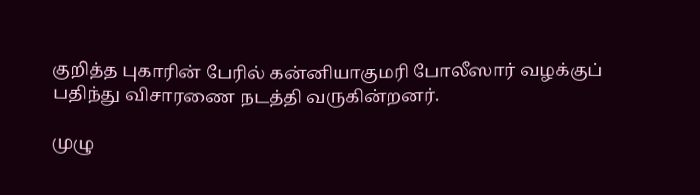குறித்த புகாரின் பேரில் கன்னியாகுமரி போலீஸார் வழக்குப் பதிந்து விசாரணை நடத்தி வருகின்றனர்.

முழு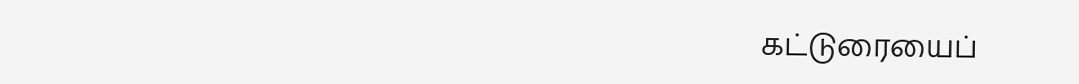கட்டுரையைப்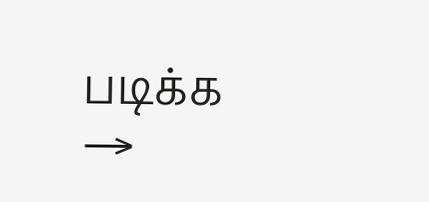படிக்க →